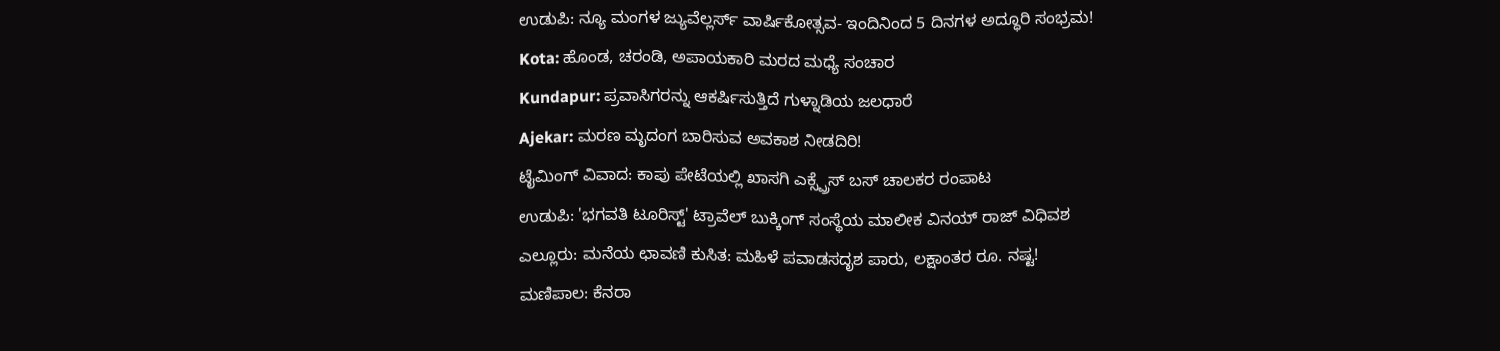ಉಡುಪಿ: ನ್ಯೂ ಮಂಗಳ ಜ್ಯುವೆಲ್ಲರ್ಸ್ ವಾರ್ಷಿಕೋತ್ಸವ- ಇಂದಿನಿಂದ 5 ದಿನಗಳ ಅದ್ಧೂರಿ ಸಂಭ್ರಮ!
Kota: ಹೊಂಡ, ಚರಂಡಿ, ಅಪಾಯಕಾರಿ ಮರದ ಮಧ್ಯೆ ಸಂಚಾರ
Kundapur: ಪ್ರವಾಸಿಗರನ್ನು ಆಕರ್ಷಿಸುತ್ತಿದೆ ಗುಳ್ನಾಡಿಯ ಜಲಧಾರೆ
Ajekar: ಮರಣ ಮೃದಂಗ ಬಾರಿಸುವ ಅವಕಾಶ ನೀಡದಿರಿ!
ಟೈಮಿಂಗ್ ವಿವಾದ: ಕಾಪು ಪೇಟೆಯಲ್ಲಿ ಖಾಸಗಿ ಎಕ್ಸ್ಪ್ರೆಸ್ ಬಸ್ ಚಾಲಕರ ರಂಪಾಟ
ಉಡುಪಿ: 'ಭಗವತಿ ಟೂರಿಸ್ಟ್' ಟ್ರಾವೆಲ್ ಬುಕ್ಕಿಂಗ್ ಸಂಸ್ಥೆಯ ಮಾಲೀಕ ವಿನಯ್ ರಾಜ್ ವಿಧಿವಶ
ಎಲ್ಲೂರು: ಮನೆಯ ಛಾವಣಿ ಕುಸಿತ: ಮಹಿಳೆ ಪವಾಡಸದೃಶ ಪಾರು, ಲಕ್ಷಾಂತರ ರೂ. ನಷ್ಟ!
ಮಣಿಪಾಲ: ಕೆನರಾ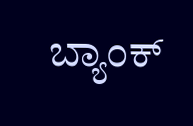ಬ್ಯಾಂಕ್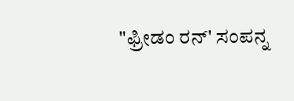"ಫ್ರೀಡಂ ರನ್' ಸಂಪನ್ನ